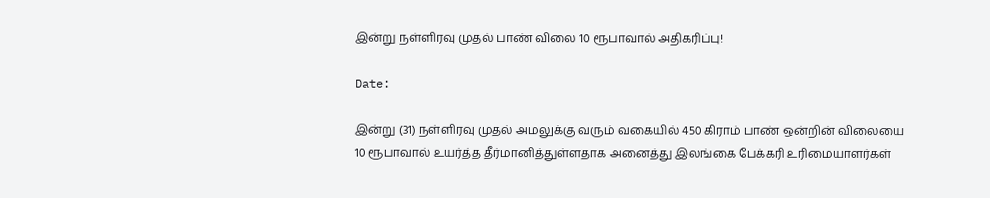இன்று நள்ளிரவு முதல் பாண் விலை 10 ரூபாவால் அதிகரிப்பு!

Date:

இன்று (31) நள்ளிரவு முதல் அமலுக்கு வரும் வகையில் 450 கிராம் பாண் ஒன்றின் விலையை 10 ரூபாவால் உயர்த்த தீர்மானித்துள்ளதாக அனைத்து இலங்கை பேக்கரி உரிமையாளர்கள்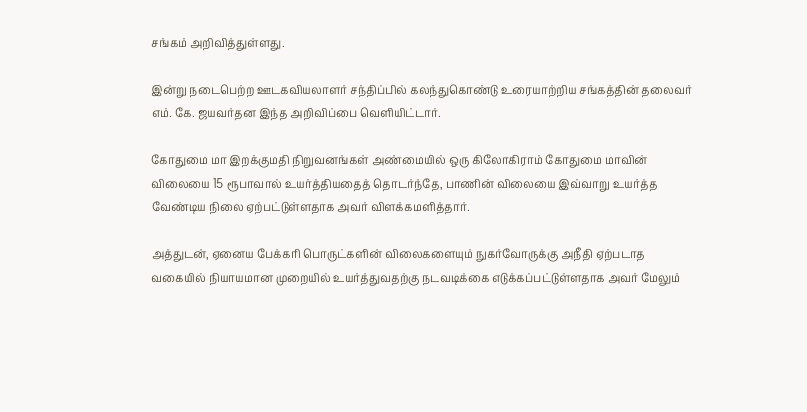சங்கம் அறிவித்துள்ளது.

இன்று நடைபெற்ற ஊடகவியலாளர் சந்திப்பில் கலந்துகொண்டு உரையாற்றிய சங்கத்தின் தலைவர் எம். கே. ஜயவர்தன இந்த அறிவிப்பை வெளியிட்டார்.

கோதுமை மா இறக்குமதி நிறுவனங்கள் அண்மையில் ஒரு கிலோகிராம் கோதுமை மாவின் விலையை 15 ரூபாவால் உயர்த்தியதைத் தொடர்ந்தே, பாணின் விலையை இவ்வாறு உயர்த்த வேண்டிய நிலை ஏற்பட்டுள்ளதாக அவர் விளக்கமளித்தார்.

அத்துடன், ஏனைய பேக்கரி பொருட்களின் விலைகளையும் நுகர்வோருக்கு அநீதி ஏற்படாத வகையில் நியாயமான முறையில் உயர்த்துவதற்கு நடவடிக்கை எடுக்கப்பட்டுள்ளதாக அவர் மேலும்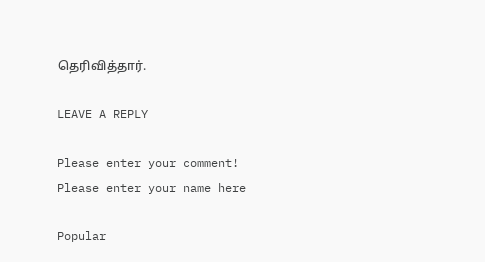தெரிவித்தார்.

LEAVE A REPLY

Please enter your comment!
Please enter your name here

Popular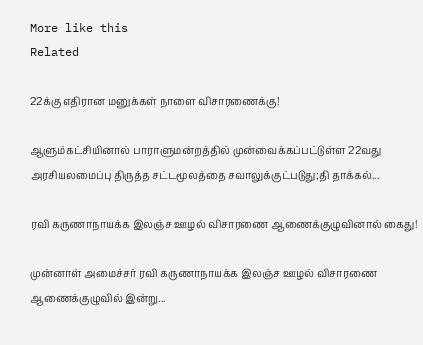More like this
Related

22க்கு எதிரான மனுக்கள் நாளை விசாரணைக்கு!

ஆளும்கட்சியினால் பாராளுமன்றத்தில் முன்வைக்கப்பட்டுள்ள 22வது அரசியலமைப்பு திருத்த சட்டமூலத்தை சவாலுக்குட்படுது;தி தாக்கல்...

ரவி கருணாநாயக்க இலஞ்ச ஊழல் விசாரணை ஆணைக்குழுவினால் கைது!

முன்னாள் அமைச்சர் ரவி கருணாநாயக்க இலஞ்ச ஊழல் விசாரணை ஆணைக்குழுவில் இன்று...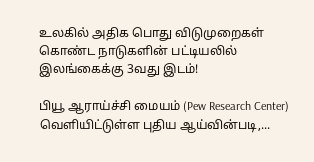உலகில் அதிக பொது விடுமுறைகள் கொண்ட நாடுகளின் பட்டியலில் இலங்கைக்கு 3வது இடம்!

பியூ ஆராய்ச்சி மையம் (Pew Research Center) வெளியிட்டுள்ள புதிய ஆய்வின்படி,...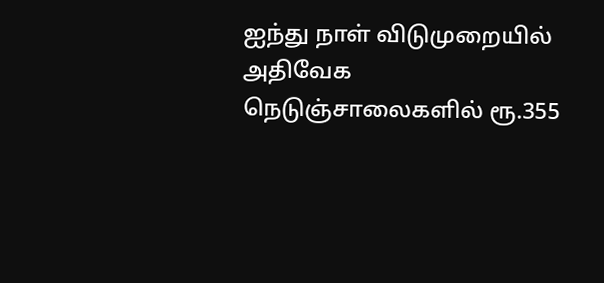ஐந்து நாள் விடுமுறையில் அதிவேக நெடுஞ்சாலைகளில் ரூ.355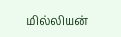மில்லியன்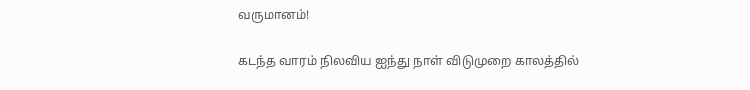வருமானம்!

கடந்த வாரம் நிலவிய ஐந்து நாள் விடுமுறை காலத்தில்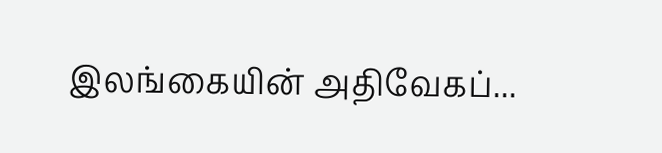இலங்கையின் அதிவேகப்...